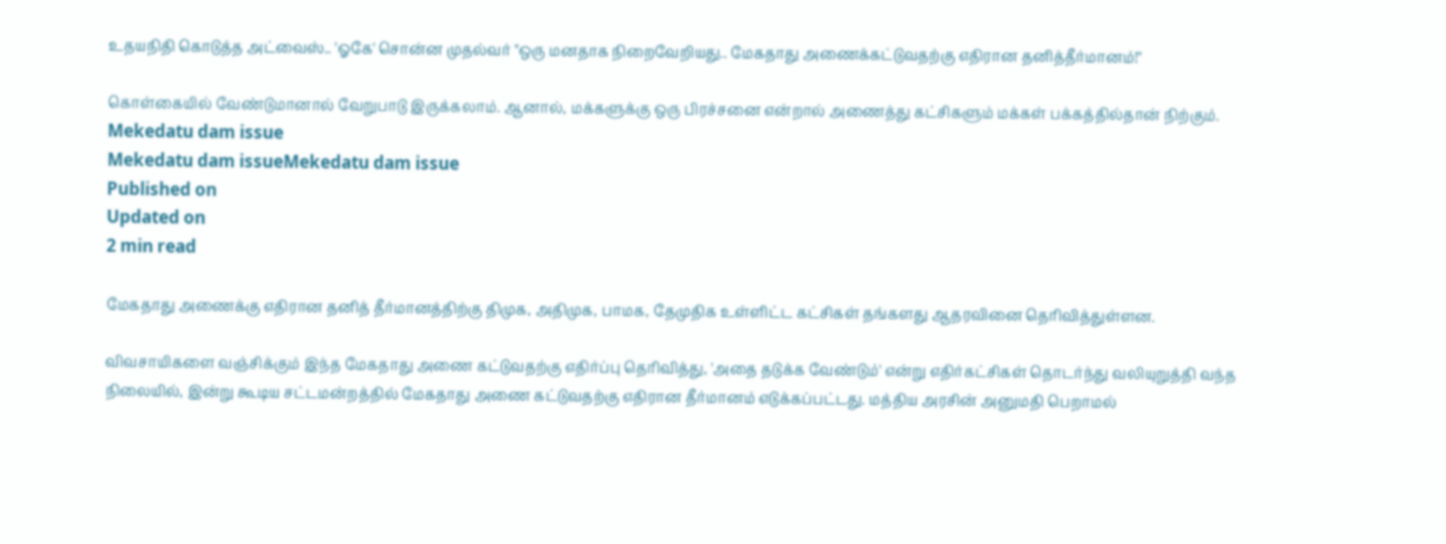உதயநிதி கொடுத்த அட்வைஸ்.. 'ஓகே' சொன்ன முதல்வர் "ஒரு மனதாக நிறைவேறியது.. மேகதாது அணைக்கட்டுவதற்கு எதிரான தனித்தீர்மானம்!"

கொள்கையில் வேண்டுமானால் வேறுபாடு இருக்கலாம். ஆனால், மக்களுக்கு ஒரு பிரச்சனை என்றால் அணைத்து கட்சிகளும் மக்கள் பக்கத்தில்தான் நிற்கும்.
Mekedatu dam issue
Mekedatu dam issueMekedatu dam issue
Published on
Updated on
2 min read

மேகதாது அணைக்கு எதிரான தனித் தீர்மானத்திற்கு திமுக, அதிமுக, பாமக, தேமுதிக உள்ளிட்ட கட்சிகள் தங்களது ஆதரவினை தெரிவித்துள்ளன.

விவசாயிகளை வஞ்சிக்கும் இந்த மேகதாது அணை கட்டுவதற்கு எதிர்ப்பு தெரிவித்து, 'அதை தடுக்க வேண்டும்' என்று எதிர்கட்சிகள் தொடர்ந்து வலியுறுத்தி வந்த நிலையில், இன்று கூடிய சட்டமன்றத்தில் மேகதாது அணை கட்டுவதற்கு எதிரான தீர்மானம் எடுக்கப்பட்டது. மத்திய அரசின் அனுமதி பெறாமல்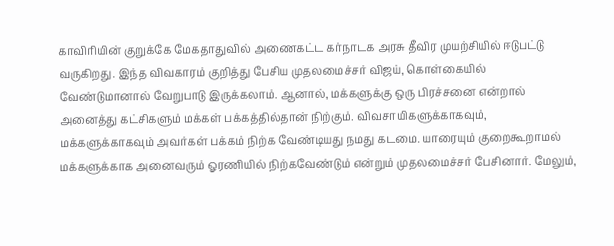காவிரியின் குறுக்கே மேகதாதுவில் அணைகட்ட கர்நாடக அரசு தீவிர முயற்சியில் ஈடுபட்டு வருகிறது. இந்த விவகாரம் குறித்து பேசிய முதலமைச்சர் விஜய், கொள்கையில் வேண்டுமானால் வேறுபாடு இருக்கலாம். ஆனால், மக்களுக்கு ஒரு பிரச்சனை என்றால் அனைத்து கட்சிகளும் மக்கள் பக்கத்தில்தான் நிற்கும். விவசாயிகளுக்காகவும், மக்களுக்காகவும் அவர்கள் பக்கம் நிற்க வேண்டியது நமது கடமை. யாரையும் குறைகூறாமல் மக்களுக்காக அனைவரும் ஓரணியில் நிற்கவேண்டும் என்றும் முதலமைச்சர் பேசினார். மேலும்,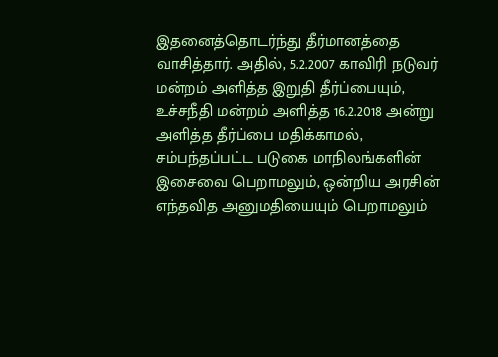இதனைத்தொடர்ந்து தீர்மானத்தை வாசித்தார். அதில், 5.2.2007 காவிரி நடுவர் மன்றம் அளித்த இறுதி தீர்ப்பையும், உச்சநீதி மன்றம் அளித்த 16.2.2018 அன்று அளித்த தீர்ப்பை மதிக்காமல், சம்பந்தப்பட்ட படுகை மாநிலங்களின் இசைவை பெறாமலும், ஒன்றிய அரசின் எந்தவித அனுமதியையும் பெறாமலும்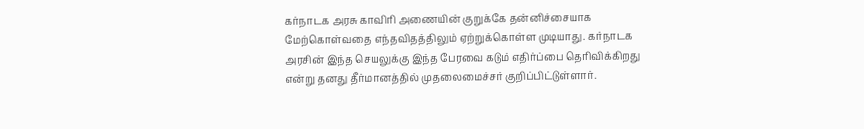கர்நாடக அரசு காவிரி அணையின் குறுக்கே தன்னிச்சையாக மேற்கொள்வதை எந்தவிதத்திலும் ஏற்றுக்கொள்ள முடியாது. கர்நாடக அரசின் இந்த செயலுக்கு இந்த பேரவை கடும் எதிர்ப்பை தெரிவிக்கிறது என்று தனது தீர்மானத்தில் முதலைமைச்சர் குறிப்பிட்டுள்ளார்.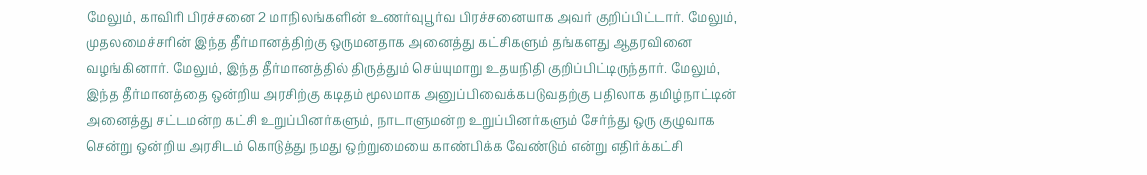மேலும், காவிரி பிரச்சனை 2 மாநிலங்களின் உணர்வுபூர்வ பிரச்சனையாக அவர் குறிப்பிட்டார். மேலும், முதலமைச்சரின் இந்த தீர்மானத்திற்கு ஒருமனதாக அனைத்து கட்சிகளும் தங்களது ஆதரவினை வழங்கினார். மேலும், இந்த தீர்மானத்தில் திருத்தும் செய்யுமாறு உதயநிதி குறிப்பிட்டிருந்தார். மேலும், இந்த தீர்மானத்தை ஒன்றிய அரசிற்கு கடிதம் மூலமாக அனுப்பிவைக்கபடுவதற்கு பதிலாக தமிழ்நாட்டின் அனைத்து சட்டமன்ற கட்சி உறுப்பினர்களும், நாடாளுமன்ற உறுப்பினர்களும் சேர்ந்து ஒரு குழுவாக சென்று ஒன்றிய அரசிடம் கொடுத்து நமது ஒற்றுமையை காண்பிக்க வேண்டும் என்று எதிர்க்கட்சி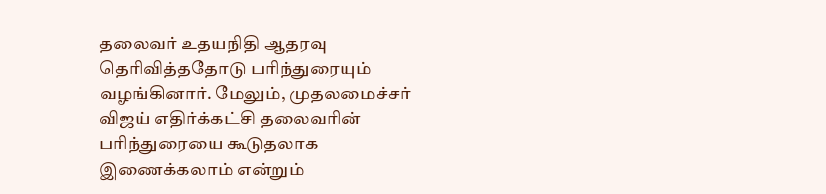தலைவர் உதயநிதி ஆதரவு தெரிவித்ததோடு பரிந்துரையும் வழங்கினார். மேலும், முதலமைச்சர் விஜய் எதிர்க்கட்சி தலைவரின் பரிந்துரையை கூடுதலாக இணைக்கலாம் என்றும்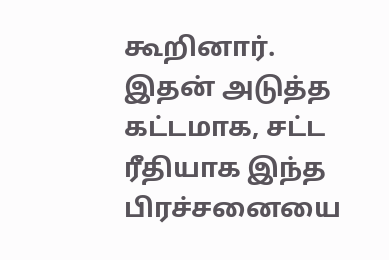கூறினார். இதன் அடுத்த கட்டமாக, சட்ட ரீதியாக இந்த பிரச்சனையை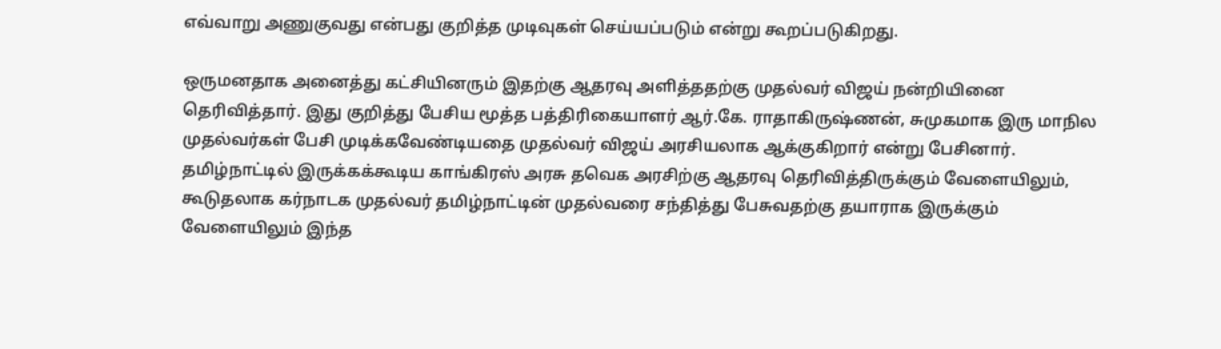எவ்வாறு அணுகுவது என்பது குறித்த முடிவுகள் செய்யப்படும் என்று கூறப்படுகிறது.

ஒருமனதாக அனைத்து கட்சியினரும் இதற்கு ஆதரவு அளித்ததற்கு முதல்வர் விஜய் நன்றியினை தெரிவித்தார். இது குறித்து பேசிய மூத்த பத்திரிகையாளர் ஆர்.கே. ராதாகிருஷ்ணன், சுமுகமாக இரு மாநில முதல்வர்கள் பேசி முடிக்கவேண்டியதை முதல்வர் விஜய் அரசியலாக ஆக்குகிறார் என்று பேசினார். தமிழ்நாட்டில் இருக்கக்கூடிய காங்கிரஸ் அரசு தவெக அரசிற்கு ஆதரவு தெரிவித்திருக்கும் வேளையிலும், கூடுதலாக கர்நாடக முதல்வர் தமிழ்நாட்டின் முதல்வரை சந்தித்து பேசுவதற்கு தயாராக இருக்கும் வேளையிலும் இந்த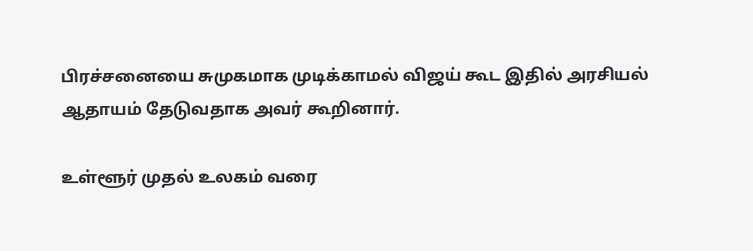பிரச்சனையை சுமுகமாக முடிக்காமல் விஜய் கூட இதில் அரசியல் ஆதாயம் தேடுவதாக அவர் கூறினார்.

உள்ளூர் முதல் உலகம் வரை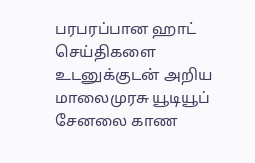பரபரப்பான ஹாட் செய்திகளை உடனுக்குடன் அறிய மாலைமுரசு யூடியூப் சேனலை காண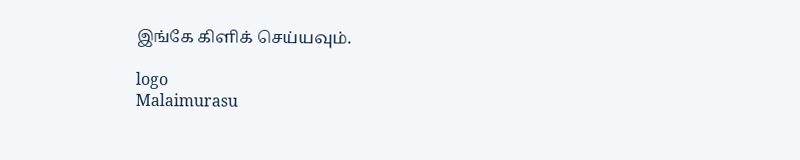இங்கே கிளிக் செய்யவும்.

logo
Malaimurasu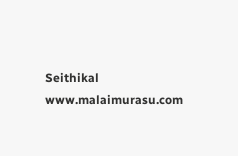Seithikal
www.malaimurasu.com